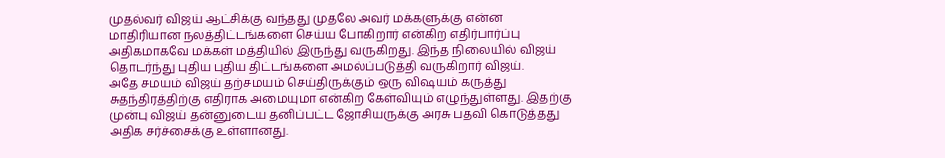முதல்வர் விஜய் ஆட்சிக்கு வந்தது முதலே அவர் மக்களுக்கு என்ன மாதிரியான நலத்திட்டங்களை செய்ய போகிறார் என்கிற எதிர்பார்ப்பு அதிகமாகவே மக்கள் மத்தியில் இருந்து வருகிறது. இந்த நிலையில் விஜய் தொடர்ந்து புதிய புதிய திட்டங்களை அமல்ப்படுத்தி வருகிறார் விஜய்.
அதே சமயம் விஜய் தற்சமயம் செய்திருக்கும் ஒரு விஷயம் கருத்து சுதந்திரத்திற்கு எதிராக அமையுமா என்கிற கேள்வியும் எழுந்துள்ளது. இதற்கு முன்பு விஜய் தன்னுடைய தனிப்பட்ட ஜோசியருக்கு அரசு பதவி கொடுத்தது அதிக சர்ச்சைக்கு உள்ளானது.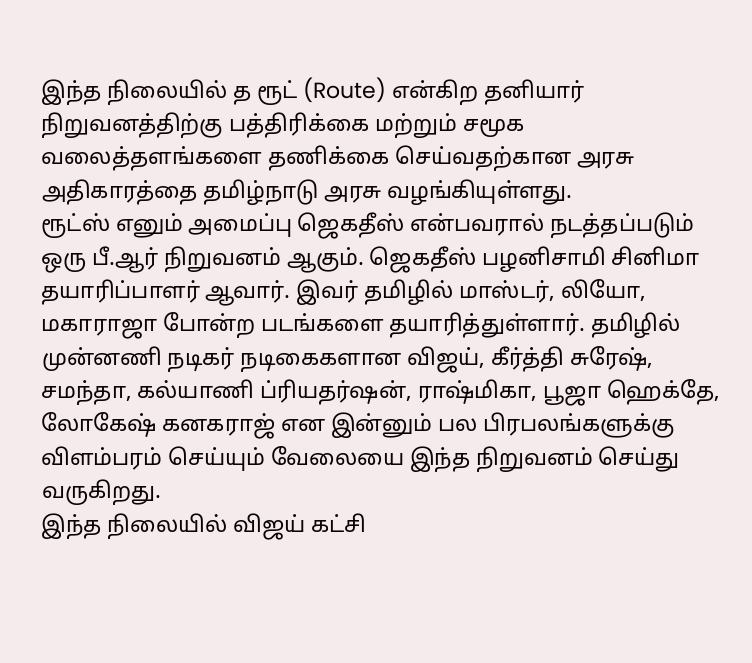இந்த நிலையில் த ரூட் (Route) என்கிற தனியார் நிறுவனத்திற்கு பத்திரிக்கை மற்றும் சமூக வலைத்தளங்களை தணிக்கை செய்வதற்கான அரசு அதிகாரத்தை தமிழ்நாடு அரசு வழங்கியுள்ளது.
ரூட்ஸ் எனும் அமைப்பு ஜெகதீஸ் என்பவரால் நடத்தப்படும் ஒரு பீ.ஆர் நிறுவனம் ஆகும். ஜெகதீஸ் பழனிசாமி சினிமா தயாரிப்பாளர் ஆவார். இவர் தமிழில் மாஸ்டர், லியோ, மகாராஜா போன்ற படங்களை தயாரித்துள்ளார். தமிழில் முன்னணி நடிகர் நடிகைகளான விஜய், கீர்த்தி சுரேஷ், சமந்தா, கல்யாணி ப்ரியதர்ஷன், ராஷ்மிகா, பூஜா ஹெக்தே, லோகேஷ் கனகராஜ் என இன்னும் பல பிரபலங்களுக்கு விளம்பரம் செய்யும் வேலையை இந்த நிறுவனம் செய்து வருகிறது.
இந்த நிலையில் விஜய் கட்சி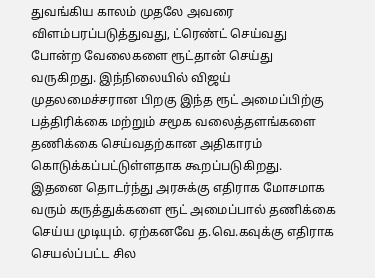துவங்கிய காலம் முதலே அவரை விளம்பரப்படுத்துவது, ட்ரெண்ட் செய்வது போன்ற வேலைகளை ரூட்தான் செய்து வருகிறது. இந்நிலையில் விஜய் முதலமைச்சரான பிறகு இந்த ரூட் அமைப்பிற்கு பத்திரிக்கை மற்றும் சமூக வலைத்தளங்களை தணிக்கை செய்வதற்கான அதிகாரம் கொடுக்கப்பட்டுள்ளதாக கூறப்படுகிறது.
இதனை தொடர்ந்து அரசுக்கு எதிராக மோசமாக வரும் கருத்துக்களை ரூட் அமைப்பால் தணிக்கை செய்ய முடியும். ஏற்கனவே த.வெ.கவுக்கு எதிராக செயல்ப்பட்ட சில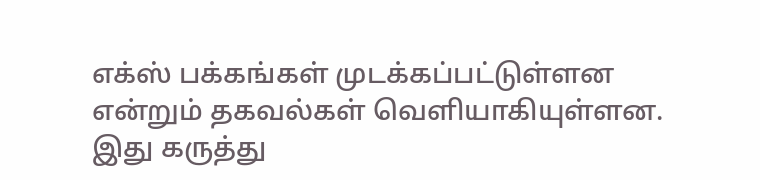எக்ஸ் பக்கங்கள் முடக்கப்பட்டுள்ளன என்றும் தகவல்கள் வெளியாகியுள்ளன.
இது கருத்து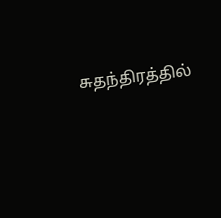சுதந்திரத்தில்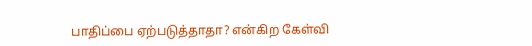பாதிப்பை ஏற்படுத்தாதா? என்கிற கேள்வி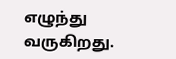எழுந்து வருகிறது.